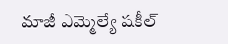మాజీ ఎమ్మెల్యే షకీల్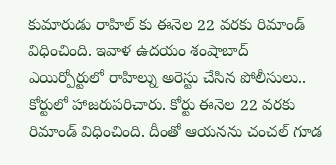కుమారుడు రాహిల్ కు ఈనెల 22 వరకు రిమాండ్ విధించింది. ఇవాళ ఉదయం శంషాబాద్ ఎయిర్పోర్టులో రాహిల్ను అరెస్టు చేసిన పోలీసులు.. కోర్టులో హాజరుపరిచారు. కోర్టు ఈనెల 22 వరకు రిమాండ్ విధించింది. దీంతో ఆయనను చంచల్ గూడ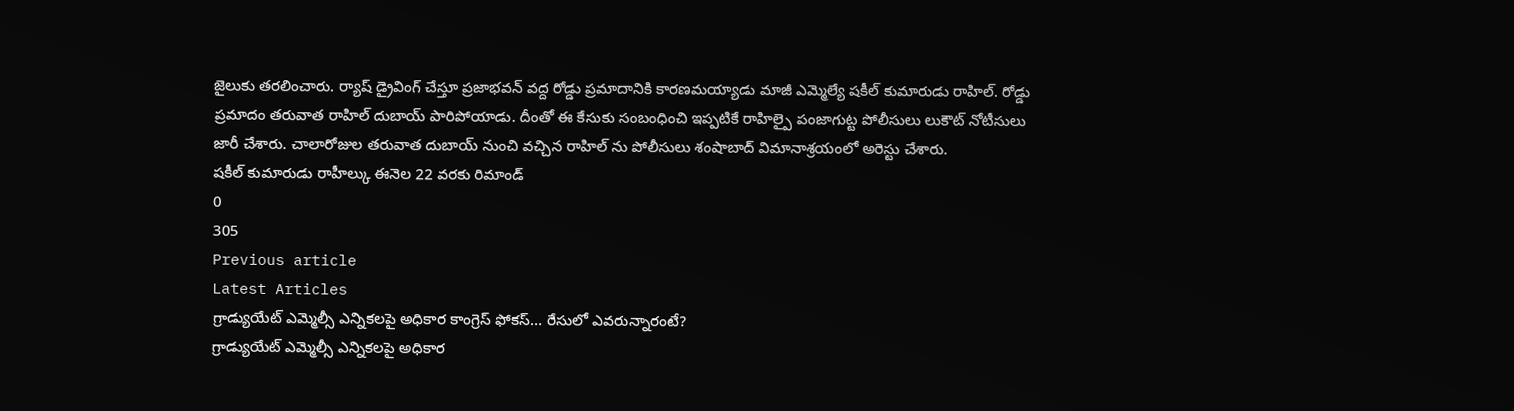జైలుకు తరలించారు. ర్యాష్ డ్రైవింగ్ చేస్తూ ప్రజాభవన్ వద్ద రోడ్డు ప్రమాదానికి కారణమయ్యాడు మాజీ ఎమ్మెల్యే షకీల్ కుమారుడు రాహిల్. రోడ్డు ప్రమాదం తరువాత రాహిల్ దుబాయ్ పారిపోయాడు. దీంతో ఈ కేసుకు సంబంధించి ఇప్పటికే రాహిల్పై పంజాగుట్ట పోలీసులు లుకౌట్ నోటీసులు జారీ చేశారు. చాలారోజుల తరువాత దుబాయ్ నుంచి వచ్చిన రాహిల్ ను పోలీసులు శంషాబాద్ విమానాశ్రయంలో అరెస్టు చేశారు.
షకీల్ కుమారుడు రాహీల్కు ఈనెల 22 వరకు రిమాండ్
0
305
Previous article
Latest Articles
గ్రాడ్యుయేట్ ఎమ్మెల్సీ ఎన్నికలపై అధికార కాంగ్రెస్ ఫోకస్… రేసులో ఎవరున్నారంటే?
గ్రాడ్యుయేట్ ఎమ్మెల్సీ ఎన్నికలపై అధికార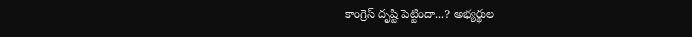కాంగ్రెస్ దృష్టి పెట్టిందా...? అభ్యర్థుల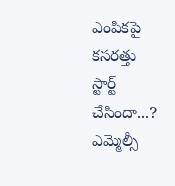ఎంపికపై కసరత్తు స్టార్ట్ చేసిందా...? ఎమ్మెల్సీ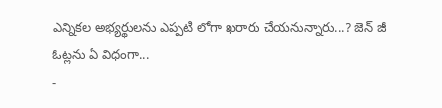ఎన్నికల అభ్యర్థులను ఎప్పటి లోగా ఖరారు చేయనున్నారు...? జెన్ జీ ఓట్లను ఏ విధంగా...
-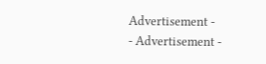Advertisement -
- Advertisement -